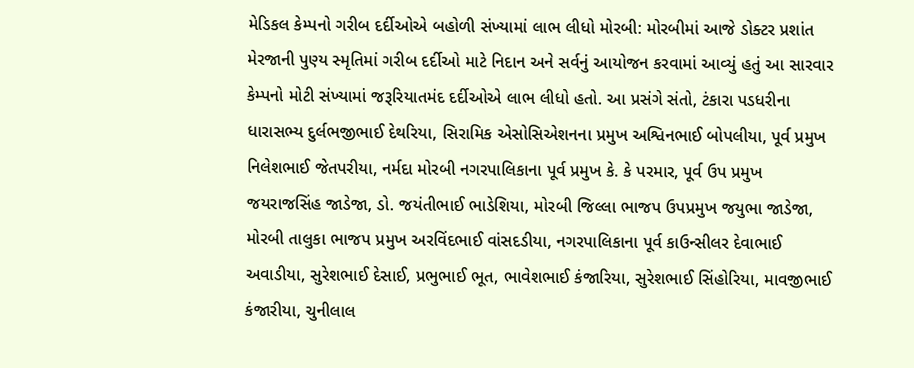મેડિકલ કેમ્પનો ગરીબ દર્દીઓએ બહોળી સંખ્યામાં લાભ લીધો મોરબી: મોરબીમાં આજે ડોક્ટર પ્રશાંત મેરજાની પુણ્ય સ્મૃતિમાં ગરીબ દર્દીઓ માટે નિદાન અને સર્વનું આયોજન કરવામાં આવ્યું હતું આ સારવાર કેમ્પનો મોટી સંખ્યામાં જરૂરિયાતમંદ દર્દીઓએ લાભ લીધો હતો. આ પ્રસંગે સંતો, ટંકારા પડધરીના ધારાસભ્ય દુર્લભજીભાઈ દેથરિયા, સિરામિક એસોસિએશનના પ્રમુખ અશ્વિનભાઈ બોપલીયા, પૂર્વ પ્રમુખ નિલેશભાઈ જેતપરીયા, નર્મદા મોરબી નગરપાલિકાના પૂર્વ પ્રમુખ કે. કે પરમાર, પૂર્વ ઉપ પ્રમુખ જયરાજસિંહ જાડેજા, ડો. જયંતીભાઈ ભાડેશિયા, મોરબી જિલ્લા ભાજપ ઉપપ્રમુખ જયુભા જાડેજા, મોરબી તાલુકા ભાજપ પ્રમુખ અરવિંદભાઈ વાંસદડીયા, નગરપાલિકાના પૂર્વ કાઉન્સીલર દેવાભાઈ અવાડીયા, સુરેશભાઈ દેસાઈ, પ્રભુભાઈ ભૂત, ભાવેશભાઈ કંજારિયા, સુરેશભાઈ સિંહોરિયા, માવજીભાઈ કંજારીયા, ચુનીલાલ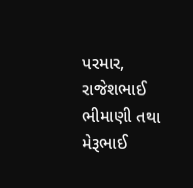પરમાર, રાજેશભાઈ ભીમાણી તથા મેરૂભાઈ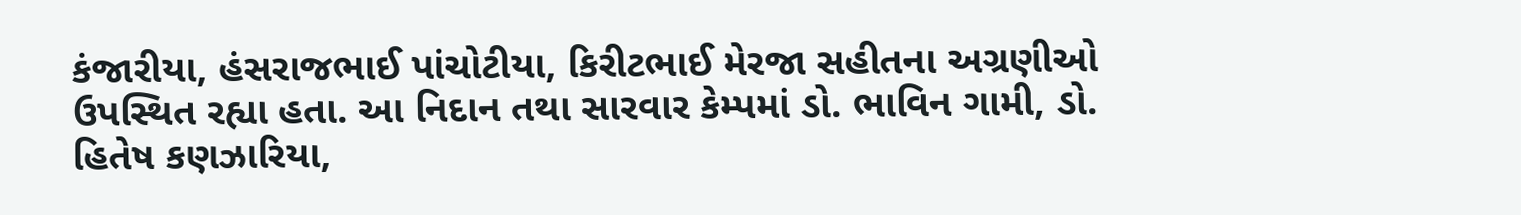કંજારીયા, હંસરાજભાઈ પાંચોટીયા, કિરીટભાઈ મેરજા સહીતના અગ્રણીઓ ઉપસ્થિત રહ્યા હતા. આ નિદાન તથા સારવાર કેમ્પમાં ડો. ભાવિન ગામી, ડો. હિતેષ કણઝારિયા,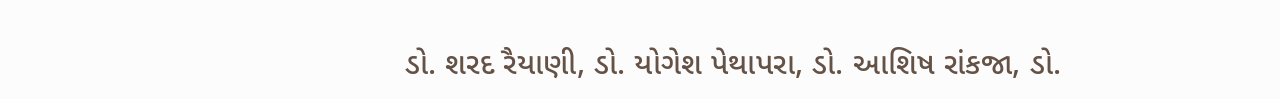ડો. શરદ રૈયાણી, ડો. યોગેશ પેથાપરા, ડો. આશિષ રાંકજા, ડો.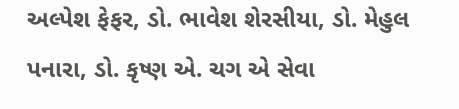અલ્પેશ ફેફર, ડો. ભાવેશ શેરસીયા, ડો. મેહુલ પનારા, ડો. કૃષ્ણ એ. ચગ એ સેવા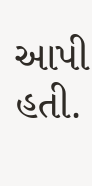આપી હતી.